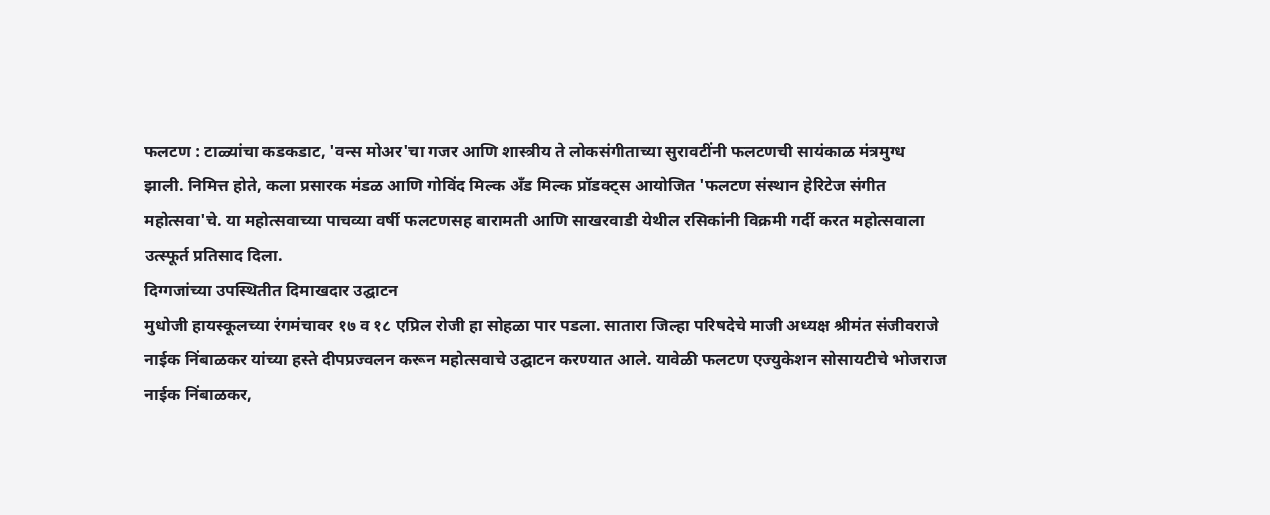फलटण : टाळ्यांचा कडकडाट, 'वन्स मोअर'चा गजर आणि शास्त्रीय ते लोकसंगीताच्या सुरावटींनी फलटणची सायंकाळ मंत्रमुग्ध झाली. निमित्त होते, कला प्रसारक मंडळ आणि गोविंद मिल्क अँड मिल्क प्रॉडक्ट्स आयोजित 'फलटण संस्थान हेरिटेज संगीत महोत्सवा'चे. या महोत्सवाच्या पाचव्या वर्षी फलटणसह बारामती आणि साखरवाडी येथील रसिकांनी विक्रमी गर्दी करत महोत्सवाला उत्स्फूर्त प्रतिसाद दिला.
दिग्गजांच्या उपस्थितीत दिमाखदार उद्घाटन
मुधोजी हायस्कूलच्या रंगमंचावर १७ व १८ एप्रिल रोजी हा सोहळा पार पडला. सातारा जिल्हा परिषदेचे माजी अध्यक्ष श्रीमंत संजीवराजे नाईक निंबाळकर यांच्या हस्ते दीपप्रज्वलन करून महोत्सवाचे उद्घाटन करण्यात आले. यावेळी फलटण एज्युकेशन सोसायटीचे भोजराज नाईक निंबाळकर,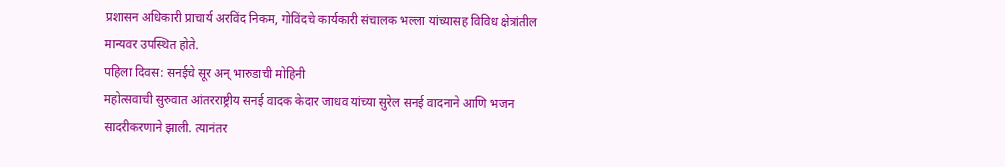प्रशासन अधिकारी प्राचार्य अरविंद निकम, गोविंदचे कार्यकारी संचालक भल्ला यांच्यासह विविध क्षेत्रांतील मान्यवर उपस्थित होते.
पहिला दिवस: सनईचे सूर अन् भारुडाची मोहिनी
महोत्सवाची सुरुवात आंतरराष्ट्रीय सनई वादक केदार जाधव यांच्या सुरेल सनई वादनाने आणि भजन सादरीकरणाने झाली. त्यानंतर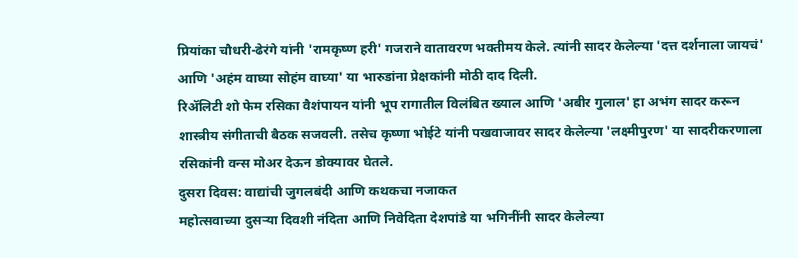प्रियांका चौधरी-ढेरंगे यांनी 'रामकृष्ण हरी' गजराने वातावरण भक्तीमय केले. त्यांनी सादर केलेल्या 'दत्त दर्शनाला जायचं' आणि 'अहंम वाघ्या सोहंम वाघ्या' या भारुडांना प्रेक्षकांनी मोठी दाद दिली.
रिॲलिटी शो फेम रसिका वैशंपायन यांनी भूप रागातील विलंबित ख्याल आणि 'अबीर गुलाल' हा अभंग सादर करून शास्त्रीय संगीताची बैठक सजवली. तसेच कृष्णा भोईटे यांनी पखवाजावर सादर केलेल्या 'लक्ष्मीपुरण' या सादरीकरणाला रसिकांनी वन्स मोअर देऊन डोक्यावर घेतले.
दुसरा दिवस: वाद्यांची जुगलबंदी आणि कथकचा नजाकत
महोत्सवाच्या दुसऱ्या दिवशी नंदिता आणि निवेदिता देशपांडे या भगिनींनी सादर केलेल्या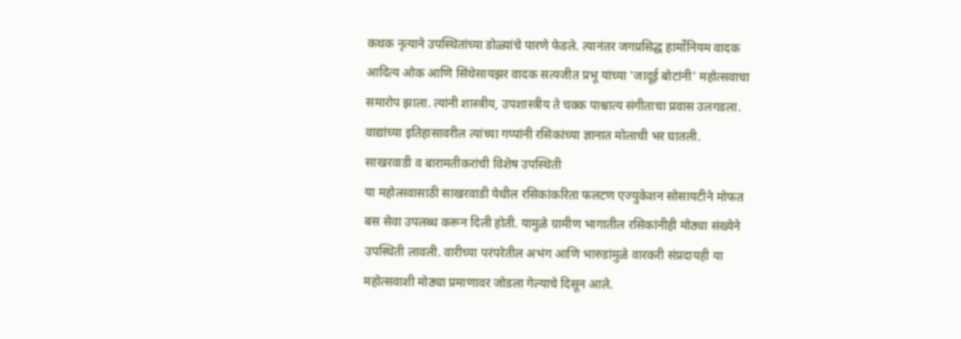कथक नृत्याने उपस्थितांच्या डोळ्यांचे पारणे फेडले. त्यानंतर जगप्रसिद्ध हार्मोनियम वादक आदित्य ओक आणि सिंथेसायझर वादक सत्यजीत प्रभू यांच्या 'जादूई बोटांनी' महोत्सवाचा समारोप झाला. त्यांनी शास्त्रीय, उपशास्त्रीय ते चक्क पाश्चात्य संगीताचा प्रवास उलगडला. वाद्यांच्या इतिहासावरील त्यांच्या गप्पांनी रसिकांच्या ज्ञानात मोलाची भर घातली.
साखरवाडी व बारामतीकरांची विशेष उपस्थिती
या महोत्सवासाठी साखरवाडी येथील रसिकांकरिता फलटण एज्युकेशन सोसायटीने मोफत बस सेवा उपलब्ध करून दिली होती. यामुळे ग्रामीण भागातील रसिकांनीही मोठ्या संख्येने उपस्थिती लावली. वारीच्या परंपरेतील अभंग आणि भारुडांमुळे वारकरी संप्रदायही या महोत्सवाशी मोठ्या प्रमाणावर जोडला गेल्याचे दिसून आले.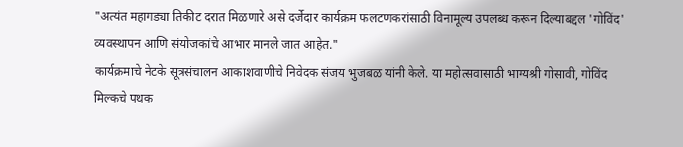"अत्यंत महागड्या तिकीट दरात मिळणारे असे दर्जेदार कार्यक्रम फलटणकरांसाठी विनामूल्य उपलब्ध करून दिल्याबद्दल 'गोविंद' व्यवस्थापन आणि संयोजकांचे आभार मानले जात आहेत."
कार्यक्रमाचे नेटके सूत्रसंचालन आकाशवाणीचे निवेदक संजय भुजबळ यांनी केले. या महोत्सवासाठी भाग्यश्री गोसावी, गोविंद मिल्कचे पथक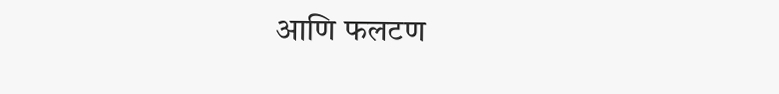आणि फलटण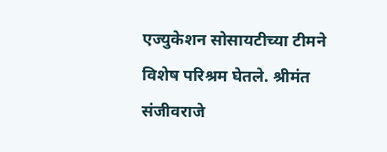एज्युकेशन सोसायटीच्या टीमने विशेष परिश्रम घेतले. श्रीमंत संजीवराजे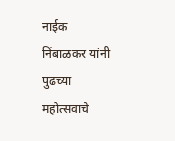नाईक निंबाळकर यांनी पुढच्या महोत्सवाचे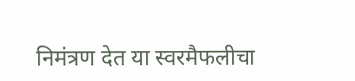निमंत्रण देत या स्वरमैफलीचा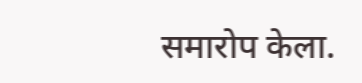समारोप केला.